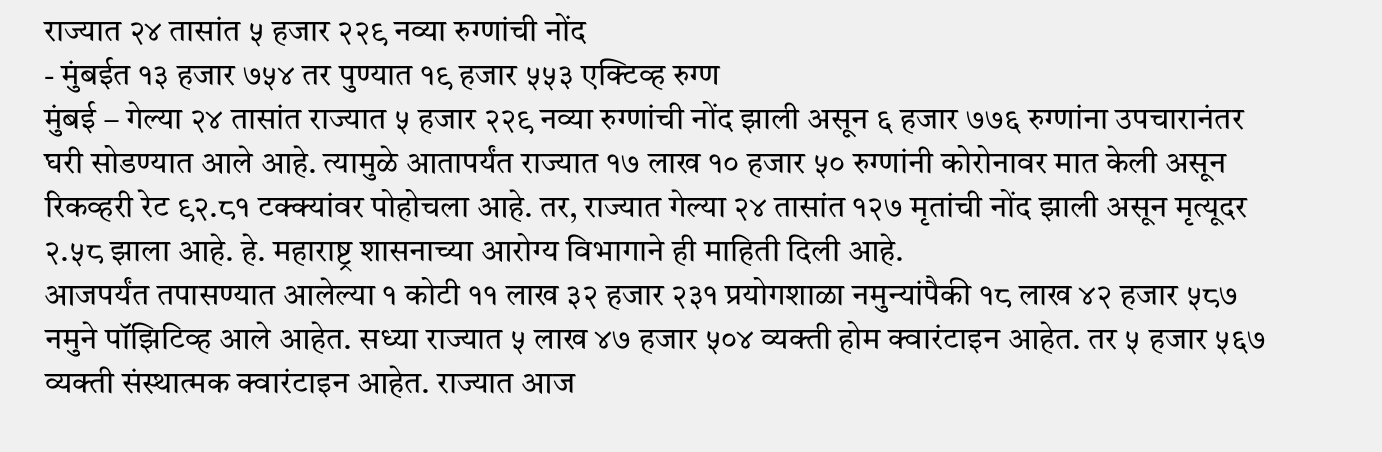राज्यात २४ तासांत ५ हजार २२९ नव्या रुग्णांची नोंद
- मुंबईत १३ हजार ७५४ तर पुण्यात १९ हजार ५५३ एक्टिव्ह रुग्ण
मुंबई – गेल्या २४ तासांत राज्यात ५ हजार २२९ नव्या रुग्णांची नोंद झाली असून ६ हजार ७७६ रुग्णांना उपचारानंतर घरी सोडण्यात आले आहे. त्यामुळे आतापर्यंत राज्यात १७ लाख १० हजार ५० रुग्णांनी कोरोनावर मात केली असून रिकव्हरी रेट ९२.८१ टक्क्यांवर पोहोचला आहे. तर, राज्यात गेल्या २४ तासांत १२७ मृतांची नोंद झाली असून मृत्यूदर २.५८ झाला आहे. हे. महाराष्ट्र शासनाच्या आरोग्य विभागाने ही माहिती दिली आहे.
आजपर्यंत तपासण्यात आलेल्या १ कोटी ११ लाख ३२ हजार २३१ प्रयोगशाळा नमुन्यांपैकी १८ लाख ४२ हजार ५८७ नमुने पॉझिटिव्ह आले आहेत. सध्या राज्यात ५ लाख ४७ हजार ५०४ व्यक्ती होम क्वारंटाइन आहेत. तर ५ हजार ५६७ व्यक्ती संस्थात्मक क्वारंटाइन आहेत. राज्यात आज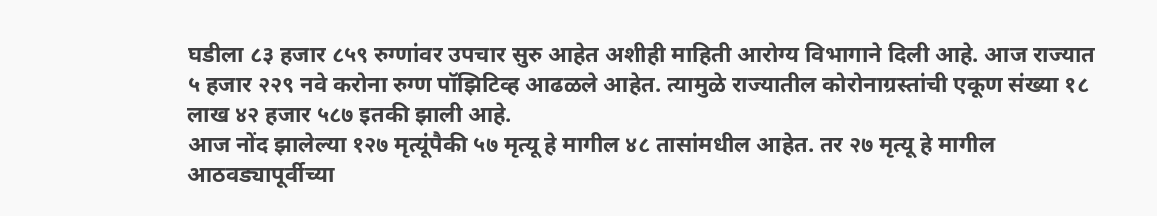घडीला ८३ हजार ८५९ रुग्णांवर उपचार सुरु आहेत अशीही माहिती आरोग्य विभागाने दिली आहे. आज राज्यात ५ हजार २२९ नवे करोना रुग्ण पॉझिटिव्ह आढळले आहेत. त्यामुळे राज्यातील कोरोनाग्रस्तांची एकूण संख्या १८ लाख ४२ हजार ५८७ इतकी झाली आहे.
आज नोंद झालेल्या १२७ मृत्यूंपैकी ५७ मृत्यू हे मागील ४८ तासांमधील आहेत. तर २७ मृत्यू हे मागील आठवड्यापूर्वीच्या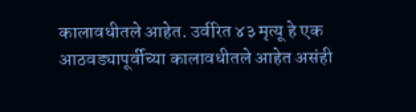कालावधीतले आहेत. उर्वरित ४३ मृत्यू हे एक आठवड्यापूर्वीच्या कालावधीतले आहेत असंही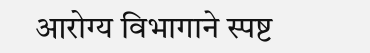आरोग्य विभागाने स्पष्ट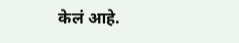केलं आहे.